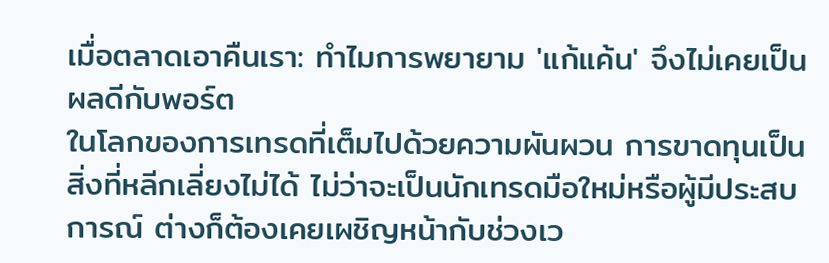เมื่อตลาดเอาคืนเรา: ทำไมการพยายาม 'แก้แค้น' จึงไม่เคยเป็นผลดีกับพอร์ต
ในโลกของการเทรดที่เต็มไปด้วยความผันผวน การขาดทุนเป็นสิ่งที่หลีกเลี่ยงไม่ได้ ไม่ว่าจะเป็นนักเทรดมือใหม่หรือผู้มีประสบการณ์ ต่างก็ต้องเคยเผชิญหน้ากับช่วงเว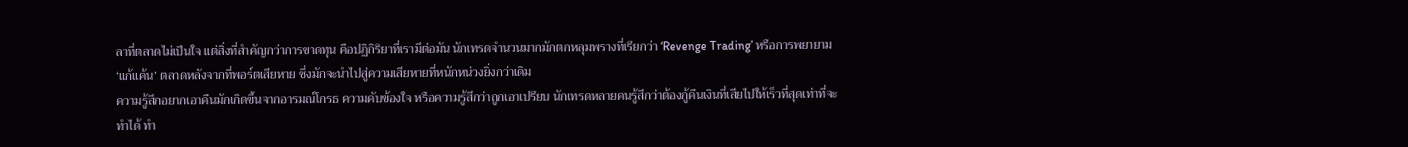ลาที่ตลาดไม่เป็นใจ แต่สิ่งที่สำคัญกว่าการขาดทุน คือปฏิกิริยาที่เรามีต่อมัน นักเทรดจำนวนมากมักตกหลุมพรางที่เรียกว่า ‘Revenge Trading’ หรือการพยายาม ‘แก้แค้น’ ตลาดหลังจากที่พอร์ตเสียหาย ซึ่งมักจะนำไปสู่ความเสียหายที่หนักหน่วงยิ่งกว่าเดิม
ความรู้สึกอยากเอาคืนมักเกิดขึ้นจากอารมณ์โกรธ ความคับข้องใจ หรือความรู้สึกว่าถูกเอาเปรียบ นักเทรดหลายคนรู้สึกว่าต้องกู้คืนเงินที่เสียไปให้เร็วที่สุดเท่าที่จะทำได้ ทำ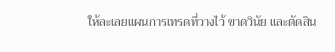ให้ละเลยแผนการเทรดที่วางไว้ ขาดวินัย และตัดสิน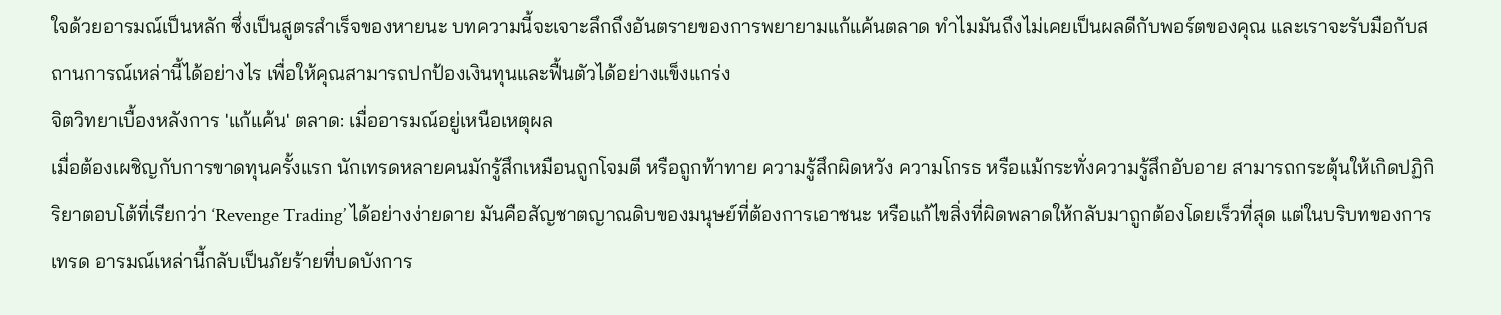ใจด้วยอารมณ์เป็นหลัก ซึ่งเป็นสูตรสำเร็จของหายนะ บทความนี้จะเจาะลึกถึงอันตรายของการพยายามแก้แค้นตลาด ทำไมมันถึงไม่เคยเป็นผลดีกับพอร์ตของคุณ และเราจะรับมือกับสถานการณ์เหล่านี้ได้อย่างไร เพื่อให้คุณสามารถปกป้องเงินทุนและฟื้นตัวได้อย่างแข็งแกร่ง
จิตวิทยาเบื้องหลังการ 'แก้แค้น' ตลาด: เมื่ออารมณ์อยู่เหนือเหตุผล
เมื่อต้องเผชิญกับการขาดทุนครั้งแรก นักเทรดหลายคนมักรู้สึกเหมือนถูกโจมตี หรือถูกท้าทาย ความรู้สึกผิดหวัง ความโกรธ หรือแม้กระทั่งความรู้สึกอับอาย สามารถกระตุ้นให้เกิดปฏิกิริยาตอบโต้ที่เรียกว่า ‘Revenge Trading’ ได้อย่างง่ายดาย มันคือสัญชาตญาณดิบของมนุษย์ที่ต้องการเอาชนะ หรือแก้ไขสิ่งที่ผิดพลาดให้กลับมาถูกต้องโดยเร็วที่สุด แต่ในบริบทของการเทรด อารมณ์เหล่านี้กลับเป็นภัยร้ายที่บดบังการ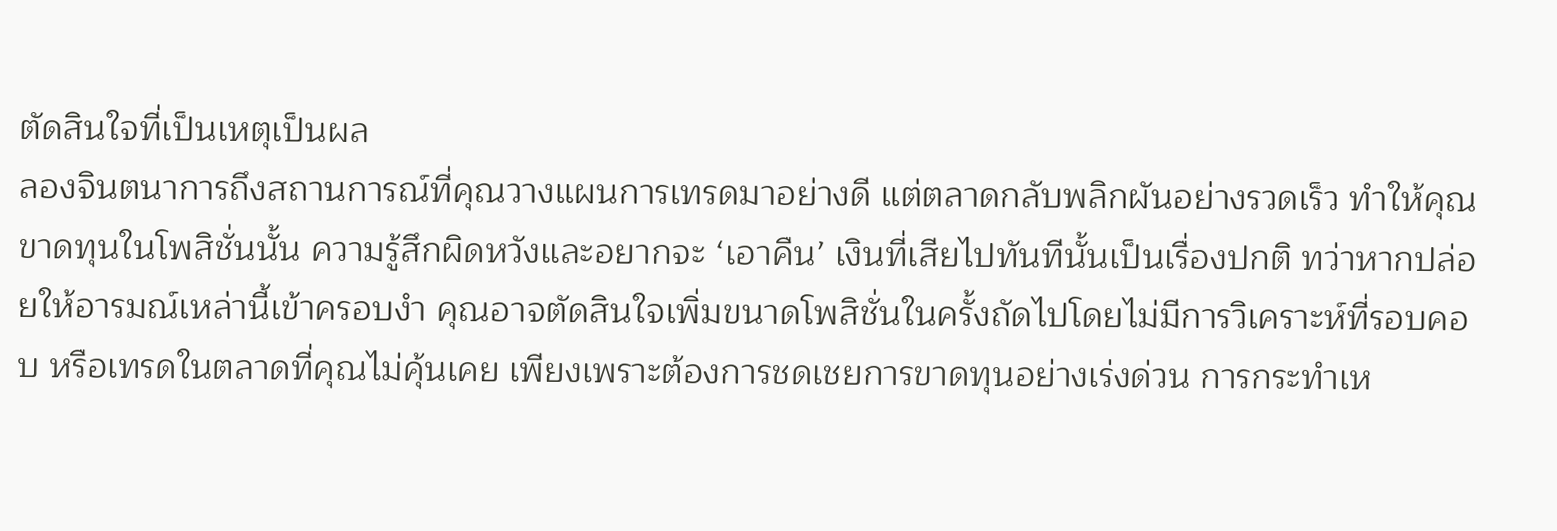ตัดสินใจที่เป็นเหตุเป็นผล
ลองจินตนาการถึงสถานการณ์ที่คุณวางแผนการเทรดมาอย่างดี แต่ตลาดกลับพลิกผันอย่างรวดเร็ว ทำให้คุณขาดทุนในโพสิชั่นนั้น ความรู้สึกผิดหวังและอยากจะ ‘เอาคืน’ เงินที่เสียไปทันทีนั้นเป็นเรื่องปกติ ทว่าหากปล่อยให้อารมณ์เหล่านี้เข้าครอบงำ คุณอาจตัดสินใจเพิ่มขนาดโพสิชั่นในครั้งถัดไปโดยไม่มีการวิเคราะห์ที่รอบคอบ หรือเทรดในตลาดที่คุณไม่คุ้นเคย เพียงเพราะต้องการชดเชยการขาดทุนอย่างเร่งด่วน การกระทำเห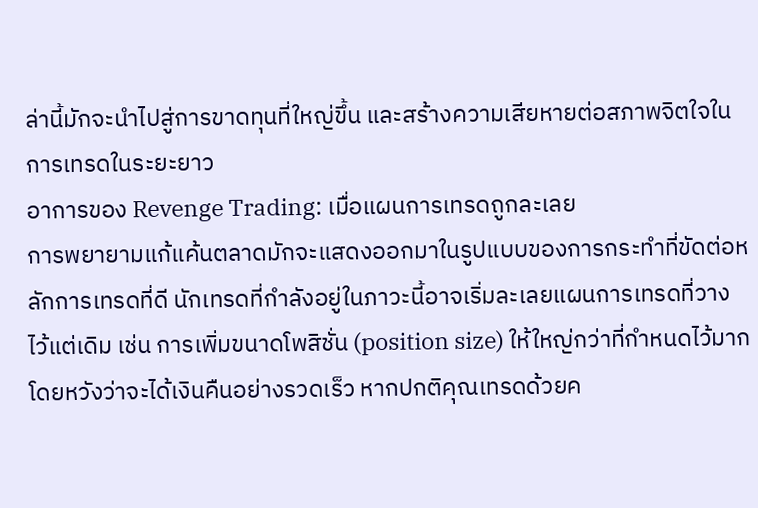ล่านี้มักจะนำไปสู่การขาดทุนที่ใหญ่ขึ้น และสร้างความเสียหายต่อสภาพจิตใจในการเทรดในระยะยาว
อาการของ Revenge Trading: เมื่อแผนการเทรดถูกละเลย
การพยายามแก้แค้นตลาดมักจะแสดงออกมาในรูปแบบของการกระทำที่ขัดต่อหลักการเทรดที่ดี นักเทรดที่กำลังอยู่ในภาวะนี้อาจเริ่มละเลยแผนการเทรดที่วางไว้แต่เดิม เช่น การเพิ่มขนาดโพสิชั่น (position size) ให้ใหญ่กว่าที่กำหนดไว้มาก โดยหวังว่าจะได้เงินคืนอย่างรวดเร็ว หากปกติคุณเทรดด้วยค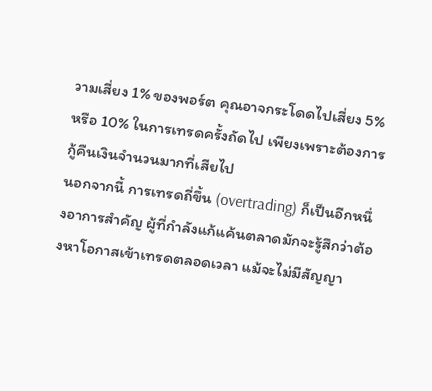วามเสี่ยง 1% ของพอร์ต คุณอาจกระโดดไปเสี่ยง 5% หรือ 10% ในการเทรดครั้งถัดไป เพียงเพราะต้องการกู้คืนเงินจำนวนมากที่เสียไป
นอกจากนี้ การเทรดถี่ขึ้น (overtrading) ก็เป็นอีกหนึ่งอาการสำคัญ ผู้ที่กำลังแก้แค้นตลาดมักจะรู้สึกว่าต้องหาโอกาสเข้าเทรดตลอดเวลา แม้จะไม่มีสัญญา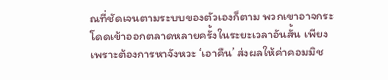ณที่ชัดเจนตามระบบของตัวเองก็ตาม พวกเขาอาจกระโดดเข้าออกตลาดหลายครั้งในระยะเวลาอันสั้น เพียงเพราะต้องการหาจังหวะ ‘เอาคืน’ ส่งผลให้ค่าคอมมิช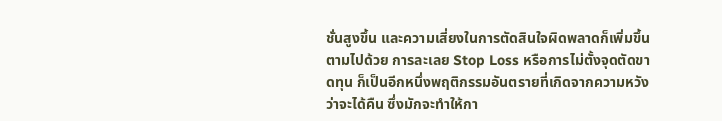ชั่นสูงขึ้น และความเสี่ยงในการตัดสินใจผิดพลาดก็เพิ่มขึ้นตามไปด้วย การละเลย Stop Loss หรือการไม่ตั้งจุดตัดขาดทุน ก็เป็นอีกหนึ่งพฤติกรรมอันตรายที่เกิดจากความหวังว่าจะได้คืน ซึ่งมักจะทำให้กา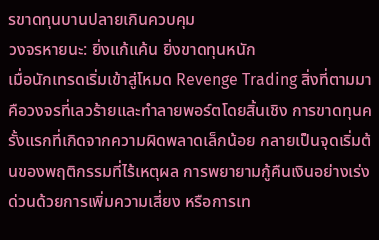รขาดทุนบานปลายเกินควบคุม
วงจรหายนะ: ยิ่งแก้แค้น ยิ่งขาดทุนหนัก
เมื่อนักเทรดเริ่มเข้าสู่โหมด Revenge Trading สิ่งที่ตามมาคือวงจรที่เลวร้ายและทำลายพอร์ตโดยสิ้นเชิง การขาดทุนครั้งแรกที่เกิดจากความผิดพลาดเล็กน้อย กลายเป็นจุดเริ่มต้นของพฤติกรรมที่ไร้เหตุผล การพยายามกู้คืนเงินอย่างเร่งด่วนด้วยการเพิ่มความเสี่ยง หรือการเท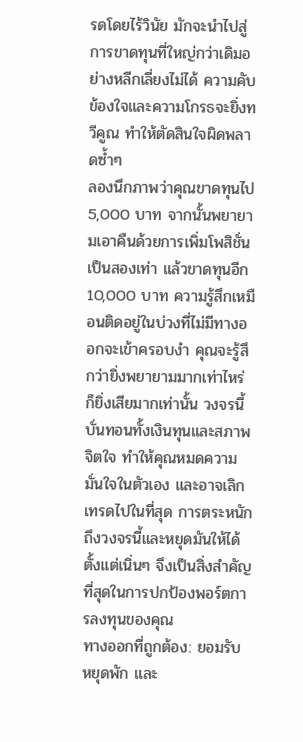รดโดยไร้วินัย มักจะนำไปสู่การขาดทุนที่ใหญ่กว่าเดิมอย่างหลีกเลี่ยงไม่ได้ ความคับข้องใจและความโกรธจะยิ่งทวีคูณ ทำให้ตัดสินใจผิดพลาดซ้ำๆ
ลองนึกภาพว่าคุณขาดทุนไป 5,000 บาท จากนั้นพยายามเอาคืนด้วยการเพิ่มโพสิชั่นเป็นสองเท่า แล้วขาดทุนอีก 10,000 บาท ความรู้สึกเหมือนติดอยู่ในบ่วงที่ไม่มีทางออกจะเข้าครอบงำ คุณจะรู้สึกว่ายิ่งพยายามมากเท่าไหร่ ก็ยิ่งเสียมากเท่านั้น วงจรนี้บั่นทอนทั้งเงินทุนและสภาพจิตใจ ทำให้คุณหมดความมั่นใจในตัวเอง และอาจเลิกเทรดไปในที่สุด การตระหนักถึงวงจรนี้และหยุดมันให้ได้ตั้งแต่เนิ่นๆ จึงเป็นสิ่งสำคัญที่สุดในการปกป้องพอร์ตการลงทุนของคุณ
ทางออกที่ถูกต้อง: ยอมรับ หยุดพัก และ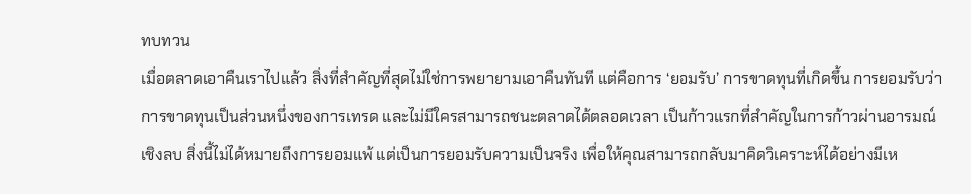ทบทวน
เมื่อตลาดเอาคืนเราไปแล้ว สิ่งที่สำคัญที่สุดไม่ใช่การพยายามเอาคืนทันที แต่คือการ ‘ยอมรับ’ การขาดทุนที่เกิดขึ้น การยอมรับว่าการขาดทุนเป็นส่วนหนึ่งของการเทรด และไม่มีใครสามารถชนะตลาดได้ตลอดเวลา เป็นก้าวแรกที่สำคัญในการก้าวผ่านอารมณ์เชิงลบ สิ่งนี้ไม่ได้หมายถึงการยอมแพ้ แต่เป็นการยอมรับความเป็นจริง เพื่อให้คุณสามารถกลับมาคิดวิเคราะห์ได้อย่างมีเห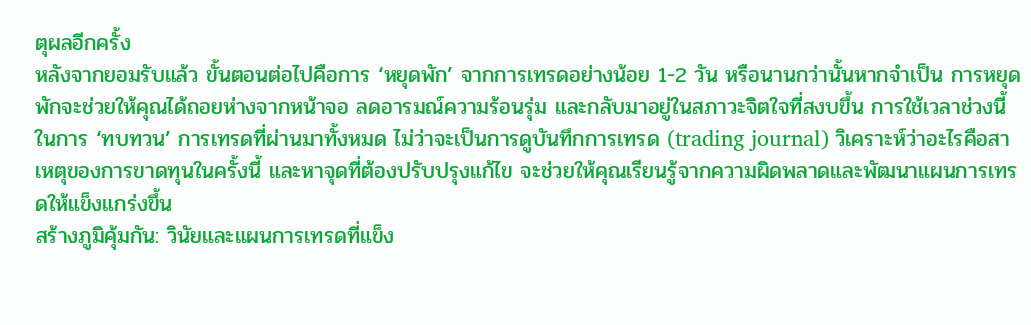ตุผลอีกครั้ง
หลังจากยอมรับแล้ว ขั้นตอนต่อไปคือการ ‘หยุดพัก’ จากการเทรดอย่างน้อย 1-2 วัน หรือนานกว่านั้นหากจำเป็น การหยุดพักจะช่วยให้คุณได้ถอยห่างจากหน้าจอ ลดอารมณ์ความร้อนรุ่ม และกลับมาอยู่ในสภาวะจิตใจที่สงบขึ้น การใช้เวลาช่วงนี้ในการ ‘ทบทวน’ การเทรดที่ผ่านมาทั้งหมด ไม่ว่าจะเป็นการดูบันทึกการเทรด (trading journal) วิเคราะห์ว่าอะไรคือสาเหตุของการขาดทุนในครั้งนี้ และหาจุดที่ต้องปรับปรุงแก้ไข จะช่วยให้คุณเรียนรู้จากความผิดพลาดและพัฒนาแผนการเทรดให้แข็งแกร่งขึ้น
สร้างภูมิคุ้มกัน: วินัยและแผนการเทรดที่แข็ง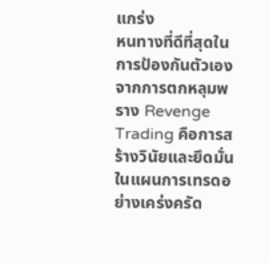แกร่ง
หนทางที่ดีที่สุดในการป้องกันตัวเองจากการตกหลุมพราง Revenge Trading คือการสร้างวินัยและยึดมั่นในแผนการเทรดอย่างเคร่งครัด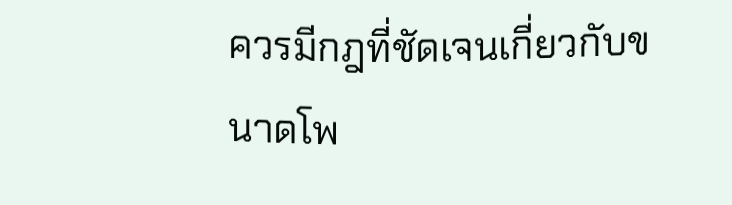ควรมีกฎที่ชัดเจนเกี่ยวกับขนาดโพ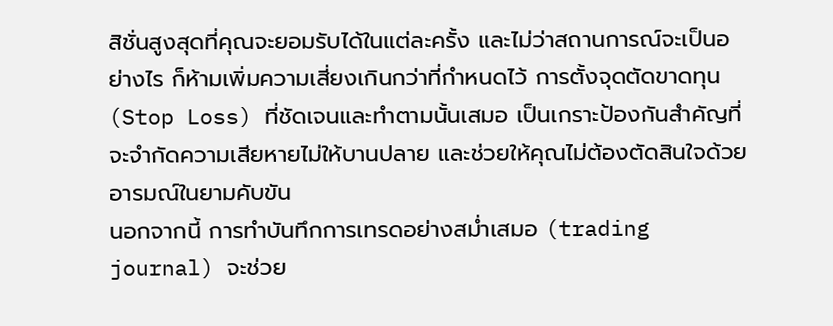สิชั่นสูงสุดที่คุณจะยอมรับได้ในแต่ละครั้ง และไม่ว่าสถานการณ์จะเป็นอย่างไร ก็ห้ามเพิ่มความเสี่ยงเกินกว่าที่กำหนดไว้ การตั้งจุดตัดขาดทุน (Stop Loss) ที่ชัดเจนและทำตามนั้นเสมอ เป็นเกราะป้องกันสำคัญที่จะจำกัดความเสียหายไม่ให้บานปลาย และช่วยให้คุณไม่ต้องตัดสินใจด้วยอารมณ์ในยามคับขัน
นอกจากนี้ การทำบันทึกการเทรดอย่างสม่ำเสมอ (trading journal) จะช่วย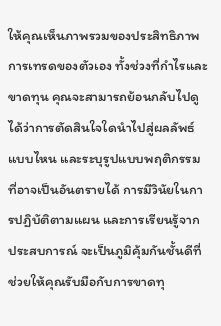ให้คุณเห็นภาพรวมของประสิทธิภาพการเทรดของตัวเอง ทั้งช่วงที่กำไรและขาดทุน คุณจะสามารถย้อนกลับไปดูได้ว่าการตัดสินใจใดนำไปสู่ผลลัพธ์แบบไหน และระบุรูปแบบพฤติกรรมที่อาจเป็นอันตรายได้ การมีวินัยในการปฏิบัติตามแผน และการเรียนรู้จากประสบการณ์ จะเป็นภูมิคุ้มกันชั้นดีที่ช่วยให้คุณรับมือกับการขาดทุ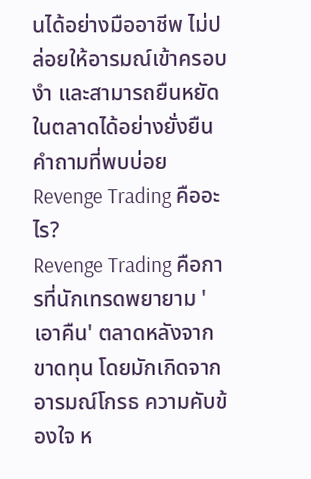นได้อย่างมืออาชีพ ไม่ปล่อยให้อารมณ์เข้าครอบงำ และสามารถยืนหยัดในตลาดได้อย่างยั่งยืน
คำถามที่พบบ่อย
Revenge Trading คืออะไร?
Revenge Trading คือการที่นักเทรดพยายาม 'เอาคืน' ตลาดหลังจากขาดทุน โดยมักเกิดจากอารมณ์โกรธ ความคับข้องใจ ห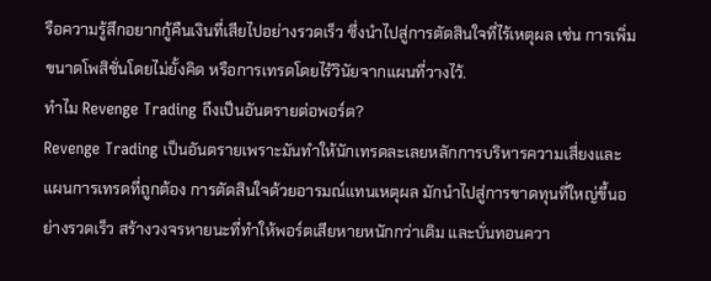รือความรู้สึกอยากกู้คืนเงินที่เสียไปอย่างรวดเร็ว ซึ่งนำไปสู่การตัดสินใจที่ไร้เหตุผล เช่น การเพิ่มขนาดโพสิชั่นโดยไม่ยั้งคิด หรือการเทรดโดยไร้วินัยจากแผนที่วางไว้.
ทำไม Revenge Trading ถึงเป็นอันตรายต่อพอร์ต?
Revenge Trading เป็นอันตรายเพราะมันทำให้นักเทรดละเลยหลักการบริหารความเสี่ยงและแผนการเทรดที่ถูกต้อง การตัดสินใจด้วยอารมณ์แทนเหตุผล มักนำไปสู่การขาดทุนที่ใหญ่ขึ้นอย่างรวดเร็ว สร้างวงจรหายนะที่ทำให้พอร์ตเสียหายหนักกว่าเดิม และบั่นทอนควา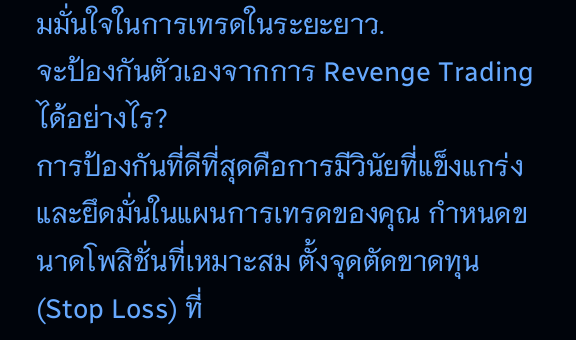มมั่นใจในการเทรดในระยะยาว.
จะป้องกันตัวเองจากการ Revenge Trading ได้อย่างไร?
การป้องกันที่ดีที่สุดคือการมีวินัยที่แข็งแกร่งและยึดมั่นในแผนการเทรดของคุณ กำหนดขนาดโพสิชั่นที่เหมาะสม ตั้งจุดตัดขาดทุน (Stop Loss) ที่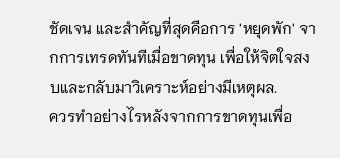ชัดเจน และสำคัญที่สุดคือการ 'หยุดพัก' จากการเทรดทันทีเมื่อขาดทุน เพื่อให้จิตใจสงบและกลับมาวิเคราะห์อย่างมีเหตุผล.
ควรทำอย่างไรหลังจากการขาดทุนเพื่อ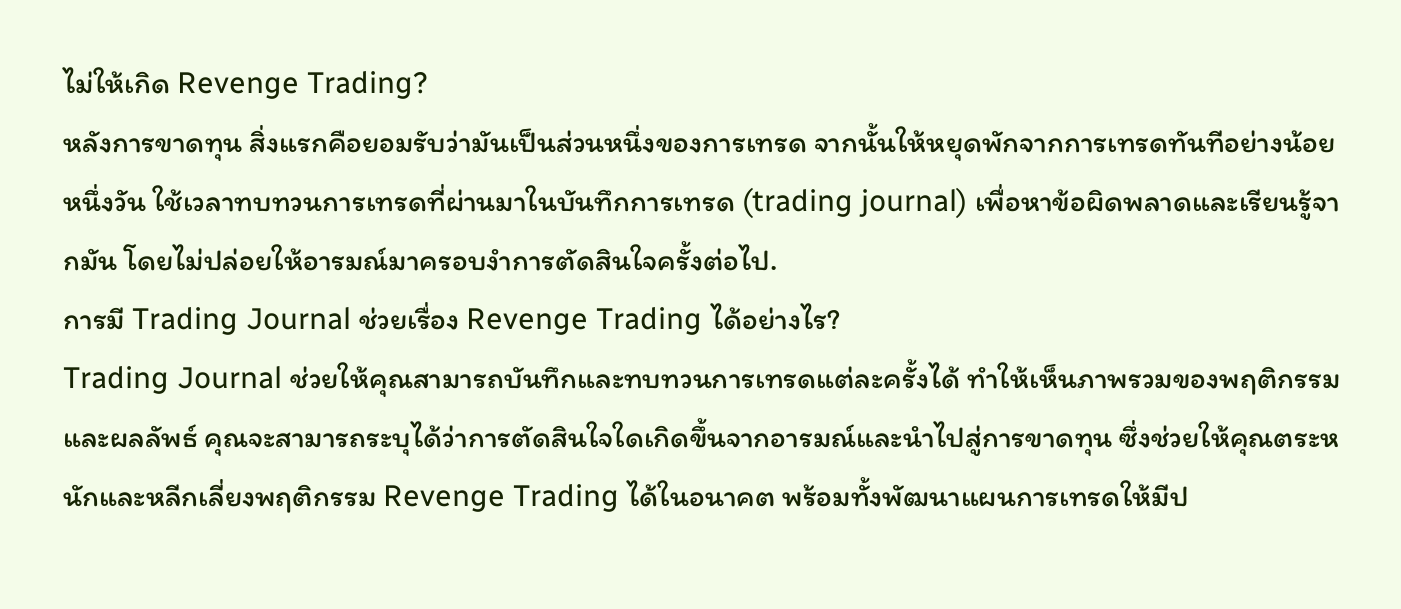ไม่ให้เกิด Revenge Trading?
หลังการขาดทุน สิ่งแรกคือยอมรับว่ามันเป็นส่วนหนึ่งของการเทรด จากนั้นให้หยุดพักจากการเทรดทันทีอย่างน้อยหนึ่งวัน ใช้เวลาทบทวนการเทรดที่ผ่านมาในบันทึกการเทรด (trading journal) เพื่อหาข้อผิดพลาดและเรียนรู้จากมัน โดยไม่ปล่อยให้อารมณ์มาครอบงำการตัดสินใจครั้งต่อไป.
การมี Trading Journal ช่วยเรื่อง Revenge Trading ได้อย่างไร?
Trading Journal ช่วยให้คุณสามารถบันทึกและทบทวนการเทรดแต่ละครั้งได้ ทำให้เห็นภาพรวมของพฤติกรรมและผลลัพธ์ คุณจะสามารถระบุได้ว่าการตัดสินใจใดเกิดขึ้นจากอารมณ์และนำไปสู่การขาดทุน ซึ่งช่วยให้คุณตระหนักและหลีกเลี่ยงพฤติกรรม Revenge Trading ได้ในอนาคต พร้อมทั้งพัฒนาแผนการเทรดให้มีป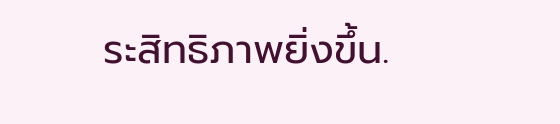ระสิทธิภาพยิ่งขึ้น.